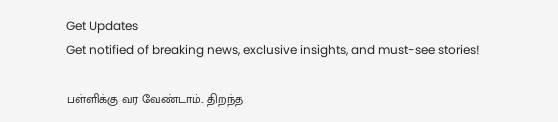Get Updates
Get notified of breaking news, exclusive insights, and must-see stories!

பள்ளிக்கு வர வேண்டாம்.. திறந்த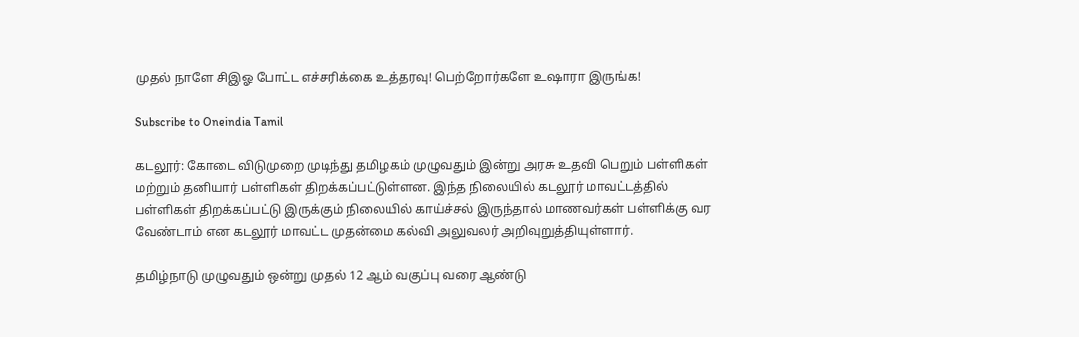முதல் நாளே சிஇஓ போட்ட எச்சரிக்கை உத்தரவு! பெற்றோர்களே உஷாரா இருங்க!

Subscribe to Oneindia Tamil

கடலூர்: கோடை விடுமுறை முடிந்து தமிழகம் முழுவதும் இன்று அரசு உதவி பெறும் பள்ளிகள் மற்றும் தனியார் பள்ளிகள் திறக்கப்பட்டுள்ளன. இந்த நிலையில் கடலூர் மாவட்டத்தில் பள்ளிகள் திறக்கப்பட்டு இருக்கும் நிலையில் காய்ச்சல் இருந்தால் மாணவர்கள் பள்ளிக்கு வர வேண்டாம் என கடலூர் மாவட்ட முதன்மை கல்வி அலுவலர் அறிவுறுத்தியுள்ளார்.

தமிழ்நாடு முழுவதும் ஒன்று முதல் 12 ஆம் வகுப்பு வரை ஆண்டு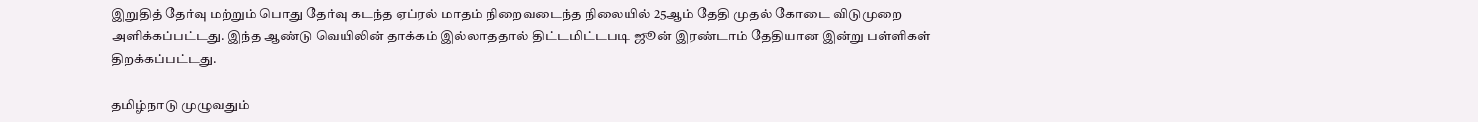இறுதித் தேர்வு மற்றும் பொது தேர்வு கடந்த ஏப்ரல் மாதம் நிறைவடைந்த நிலையில் 25ஆம் தேதி முதல் கோடை விடுமுறை அளிக்கப்பட்டது. இந்த ஆண்டு வெயிலின் தாக்கம் இல்லாததால் திட்டமிட்டபடி ஜூன் இரண்டாம் தேதியான இன்று பள்ளிகள் திறக்கப்பட்டது.

தமிழ்நாடு முழுவதும்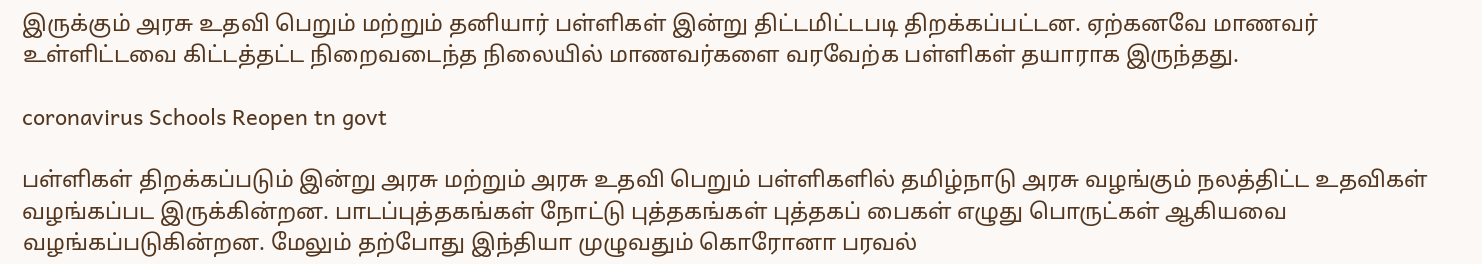இருக்கும் அரசு உதவி பெறும் மற்றும் தனியார் பள்ளிகள் இன்று திட்டமிட்டபடி திறக்கப்பட்டன. ஏற்கனவே மாணவர் உள்ளிட்டவை கிட்டத்தட்ட நிறைவடைந்த நிலையில் மாணவர்களை வரவேற்க பள்ளிகள் தயாராக இருந்தது.

coronavirus Schools Reopen tn govt

பள்ளிகள் திறக்கப்படும் இன்று அரசு மற்றும் அரசு உதவி பெறும் பள்ளிகளில் தமிழ்நாடு அரசு வழங்கும் நலத்திட்ட உதவிகள் வழங்கப்பட இருக்கின்றன. பாடப்புத்தகங்கள் நோட்டு புத்தகங்கள் புத்தகப் பைகள் எழுது பொருட்கள் ஆகியவை வழங்கப்படுகின்றன. மேலும் தற்போது இந்தியா முழுவதும் கொரோனா பரவல்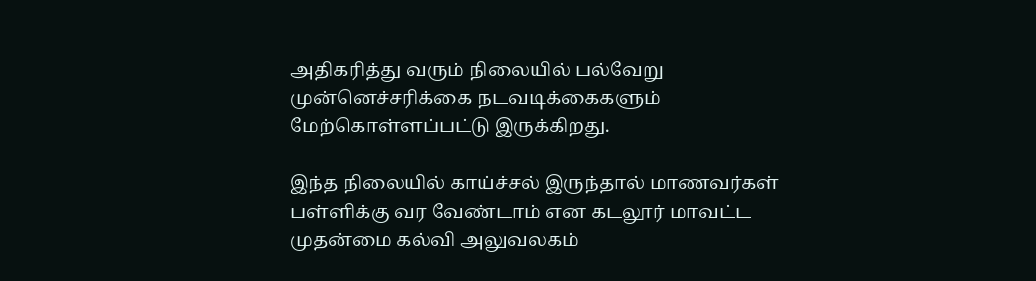அதிகரித்து வரும் நிலையில் பல்வேறு முன்னெச்சரிக்கை நடவடிக்கைகளும் மேற்கொள்ளப்பட்டு இருக்கிறது.

இந்த நிலையில் காய்ச்சல் இருந்தால் மாணவர்கள் பள்ளிக்கு வர வேண்டாம் என கடலூர் மாவட்ட முதன்மை கல்வி அலுவலகம்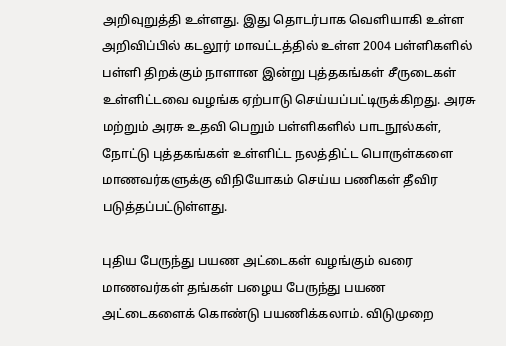அறிவுறுத்தி உள்ளது. இது தொடர்பாக வெளியாகி உள்ள அறிவிப்பில் கடலூர் மாவட்டத்தில் உள்ள 2004 பள்ளிகளில் பள்ளி திறக்கும் நாளான இன்று புத்தகங்கள் சீருடைகள் உள்ளிட்டவை வழங்க ஏற்பாடு செய்யப்பட்டிருக்கிறது. அரசு மற்றும் அரசு உதவி பெறும் பள்ளிகளில் பாடநூல்கள், நோட்டு புத்தகங்கள் உள்ளிட்ட நலத்திட்ட பொருள்களை மாணவர்களுக்கு விநியோகம் செய்ய பணிகள் தீவிர படுத்தப்பட்டுள்ளது.

புதிய பேருந்து பயண அட்டைகள் வழங்கும் வரை மாணவர்கள் தங்கள் பழைய பேருந்து பயண அட்டைகளைக் கொண்டு பயணிக்கலாம். விடுமுறை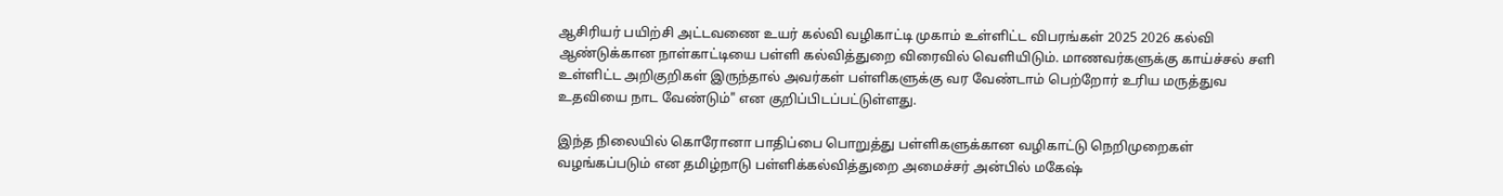ஆசிரியர் பயிற்சி அட்டவணை உயர் கல்வி வழிகாட்டி முகாம் உள்ளிட்ட விபரங்கள் 2025 2026 கல்வி ஆண்டுக்கான நாள்காட்டியை பள்ளி கல்வித்துறை விரைவில் வெளியிடும். மாணவர்களுக்கு காய்ச்சல் சளி உள்ளிட்ட அறிகுறிகள் இருந்தால் அவர்கள் பள்ளிகளுக்கு வர வேண்டாம் பெற்றோர் உரிய மருத்துவ உதவியை நாட வேண்டும்" என குறிப்பிடப்பட்டுள்ளது.

இந்த நிலையில் கொரோனா பாதிப்பை பொறுத்து பள்ளிகளுக்கான வழிகாட்டு நெறிமுறைகள் வழங்கப்படும் என தமிழ்நாடு பள்ளிக்கல்வித்துறை அமைச்சர் அன்பில் மகேஷ்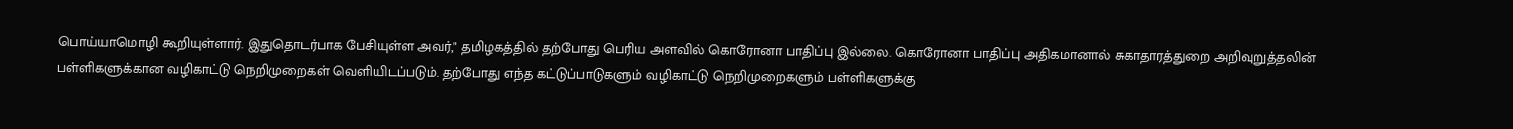பொய்யாமொழி கூறியுள்ளார். இதுதொடர்பாக பேசியுள்ள அவர்," தமிழகத்தில் தற்போது பெரிய அளவில் கொரோனா பாதிப்பு இல்லை. கொரோனா பாதிப்பு அதிகமானால் சுகாதாரத்துறை அறிவுறுத்தலின் பள்ளிகளுக்கான வழிகாட்டு நெறிமுறைகள் வெளியிடப்படும். தற்போது எந்த கட்டுப்பாடுகளும் வழிகாட்டு நெறிமுறைகளும் பள்ளிகளுக்கு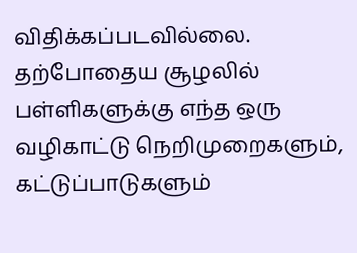விதிக்கப்படவில்லை. தற்போதைய சூழலில் பள்ளிகளுக்கு எந்த ஒரு வழிகாட்டு நெறிமுறைகளும், கட்டுப்பாடுகளும்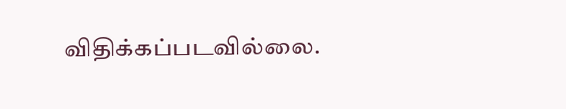விதிக்கப்படவில்லை.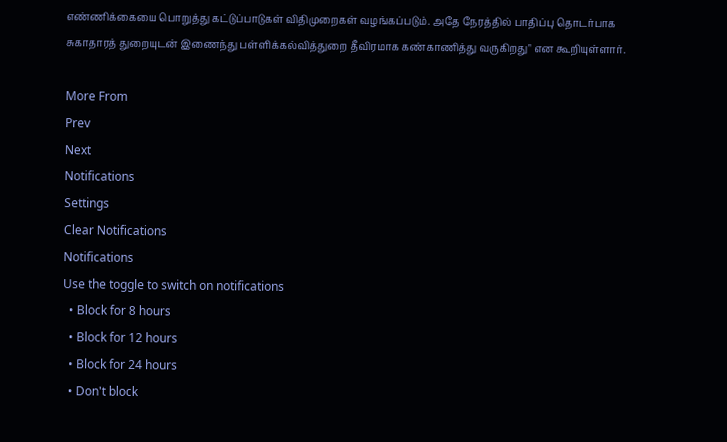எண்ணிக்கையை பொறுத்து கட்டுப்பாடுகள் விதிமுறைகள் வழங்கப்படும். அதே நேரத்தில் பாதிப்பு தொடர்பாக சுகாதாரத் துறையுடன் இணைந்து பள்ளிக்கல்வித்துறை தீவிரமாக கண்காணித்து வருகிறது" என கூறியுள்ளார்.

More From
Prev
Next
Notifications
Settings
Clear Notifications
Notifications
Use the toggle to switch on notifications
  • Block for 8 hours
  • Block for 12 hours
  • Block for 24 hours
  • Don't block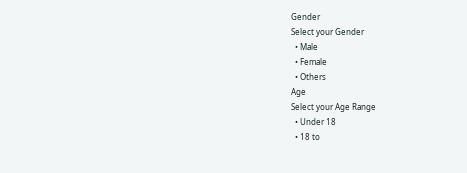Gender
Select your Gender
  • Male
  • Female
  • Others
Age
Select your Age Range
  • Under 18
  • 18 to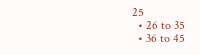25
  • 26 to 35
  • 36 to 45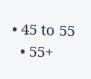• 45 to 55
  • 55+